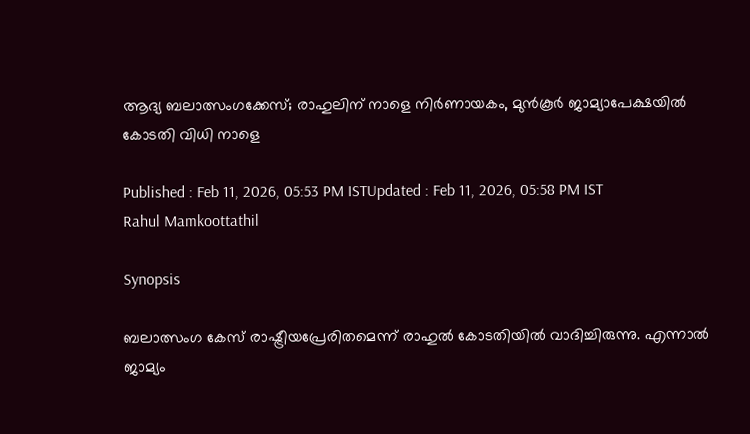ആദ്യ ബലാത്സംഗക്കേസ്; രാഹുലിന് നാളെ നിർണായകം, മുൻ‌കൂർ ജാമ്യാപേക്ഷയിൽ കോടതി വിധി നാളെ

Published : Feb 11, 2026, 05:53 PM ISTUpdated : Feb 11, 2026, 05:58 PM IST
Rahul Mamkoottathil

Synopsis

ബലാത്സംഗ കേസ് രാഷ്ട്രീയപ്രേരിതമെന്ന് രാഹുൽ കോടതിയിൽ വാദിച്ചിരുന്നു. എന്നാൽ ജാമ്യം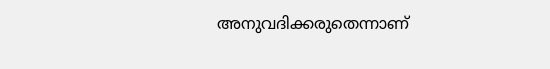അനുവദിക്കരുതെന്നാണ്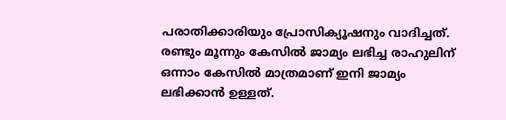പരാതിക്കാരിയും പ്രോസിക്യൂഷനും വാദിച്ചത്. രണ്ടും മൂന്നും കേസിൽ ജാമ്യം ലഭിച്ച രാഹുലിന് ഒന്നാം കേസിൽ മാത്രമാണ് ഇനി ജാമ്യം ലഭിക്കാൻ ഉള്ളത്.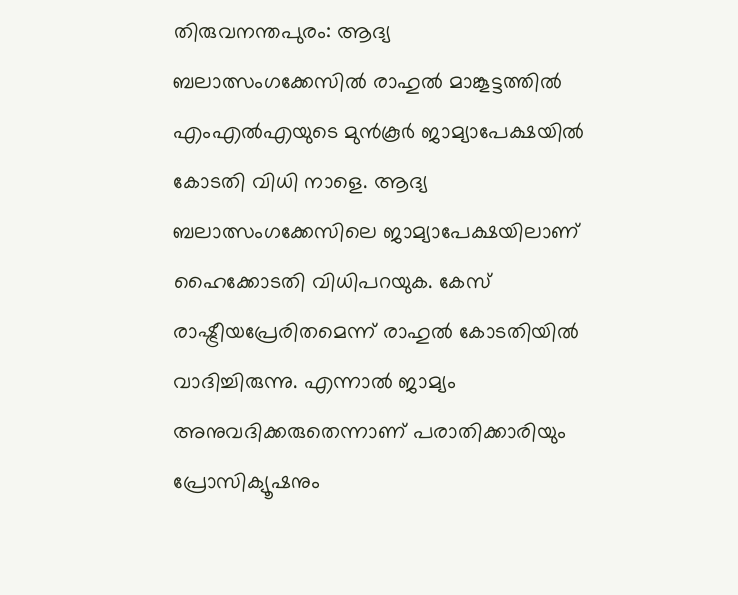തിരുവനന്തപുരം: ആദ്യ ബലാത്സംഗക്കേസിൽ രാഹുൽ മാങ്കൂട്ടത്തിൽ എംഎൽഎയുടെ മുൻ‌കൂർ ജാമ്യാപേക്ഷയിൽ കോടതി വിധി നാളെ. ആദ്യ ബലാത്സംഗക്കേസിലെ ജാമ്യാപേക്ഷയിലാണ് ഹൈക്കോടതി വിധിപറയുക. കേസ് രാഷ്ട്രീയപ്രേരിതമെന്ന് രാഹുൽ കോടതിയിൽ വാദിച്ചിരുന്നു. എന്നാൽ ജാമ്യം അനുവദിക്കരുതെന്നാണ് പരാതിക്കാരിയും പ്രോസിക്യൂഷനും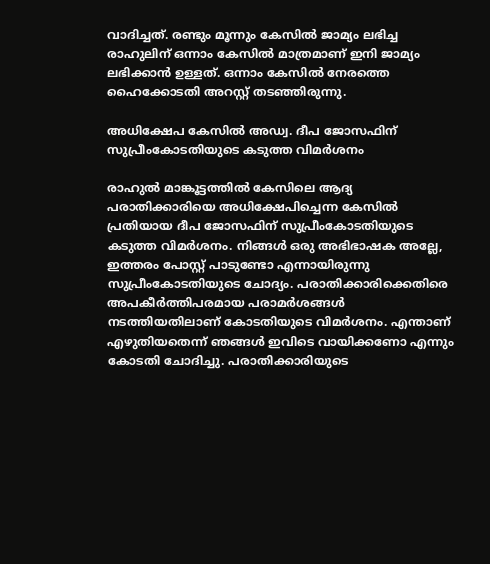വാദിച്ചത്. രണ്ടും മൂന്നും കേസിൽ ജാമ്യം ലഭിച്ച രാഹുലിന് ഒന്നാം കേസിൽ മാത്രമാണ് ഇനി ജാമ്യം ലഭിക്കാൻ ഉള്ളത്. ഒന്നാം കേസിൽ നേരത്തെ ഹൈക്കോടതി അറസ്റ്റ് തടഞ്ഞിരുന്നു.

അധിക്ഷേപ കേസിൽ അഡ്വ. ദീപ ജോസഫിന് സുപ്രീംകോടതിയുടെ കടുത്ത വിമർശനം

രാഹുൽ മാങ്കൂട്ടത്തില്‍ കേസിലെ ആദ്യ പരാതിക്കാരിയെ അധിക്ഷേപിച്ചെന്ന കേസില്‍ പ്രതിയായ ദീപ ജോസഫിന് സുപ്രീംകോടതിയുടെ കടുത്ത വിമർശനം. നിങ്ങൾ ഒരു അഭിഭാഷക അല്ലേ, ഇത്തരം പോസ്റ്റ് പാടുണ്ടോ എന്നായിരുന്നു സുപ്രീംകോടതിയുടെ ചോദ്യം. പരാതിക്കാരിക്കെതിരെ അപകീർത്തിപരമായ പരാമർശങ്ങൾ നടത്തിയതിലാണ് കോടതിയുടെ വിമര്‍ശനം. എന്താണ് എഴുതിയതെന്ന് ഞങ്ങൾ ഇവിടെ വായിക്കണോ എന്നും കോടതി ചോദിച്ചു. പരാതിക്കാരിയുടെ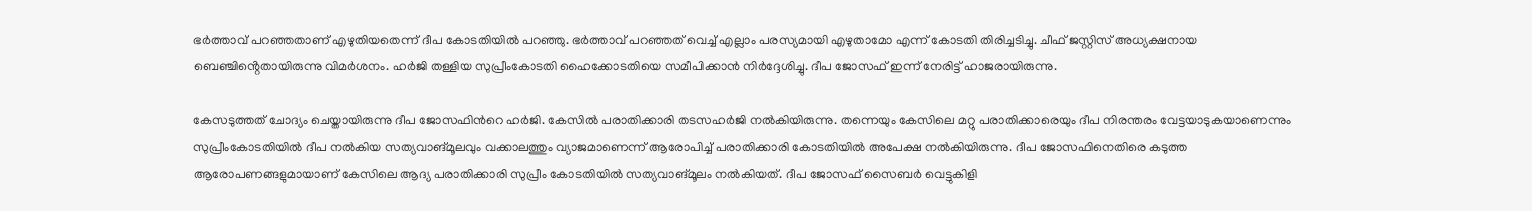ഭർത്താവ് പറഞ്ഞതാണ് എഴുതിയതെന്ന് ദീപ കോടതിയില്‍ പറഞ്ഞു. ഭർത്താവ് പറഞ്ഞത് വെച്ച് എല്ലാം പരസ്യമായി എഴുതാമോ എന്ന് കോടതി തിരിച്ചടിച്ചു. ചീഫ് ജസ്റ്റിസ് അധ്യക്ഷനായ ബെഞ്ചിൻ്റെതായിരുന്നു വിമർശനം. ഹർജി തള്ളിയ സുപ്രീംകോടതി ഹൈക്കോടതിയെ സമീപിക്കാൻ നിർദ്ദേശിച്ചു. ദീപ ജോസഫ് ഇന്ന് നേരിട്ട് ഹാജരായിരുന്നു.

കേസടുത്തത് ചോദ്യം ചെയ്തായിരുന്നു ദീപ ജോസഫിന്‍റെ ഹർജി. കേസിൽ പരാതിക്കാരി തടസഹർജി നൽകിയിരുന്നു. തന്നെയും കേസിലെ മറ്റു പരാതിക്കാരെയും ദീപ നിരന്തരം വേട്ടയാടുകയാണെന്നും സുപ്രീംകോടതിയിൽ ദീപ നൽകിയ സത്യവാങ്മൂലവും വക്കാലത്തും വ്യാജമാണെന്ന് ആരോപിച്ച് പരാതിക്കാരി കോടതിയിൽ അപേക്ഷ നൽകിയിരുന്നു. ദീപ ജോസഫിനെതിരെ കടുത്ത ആരോപണങ്ങളുമായാണ് കേസിലെ ആദ്യ പരാതിക്കാരി സുപ്രീം കോടതിയിൽ സത്യവാങ്മൂലം നൽകിയത്. ദീപ ജോസഫ് സൈബർ വെട്ടുകിളി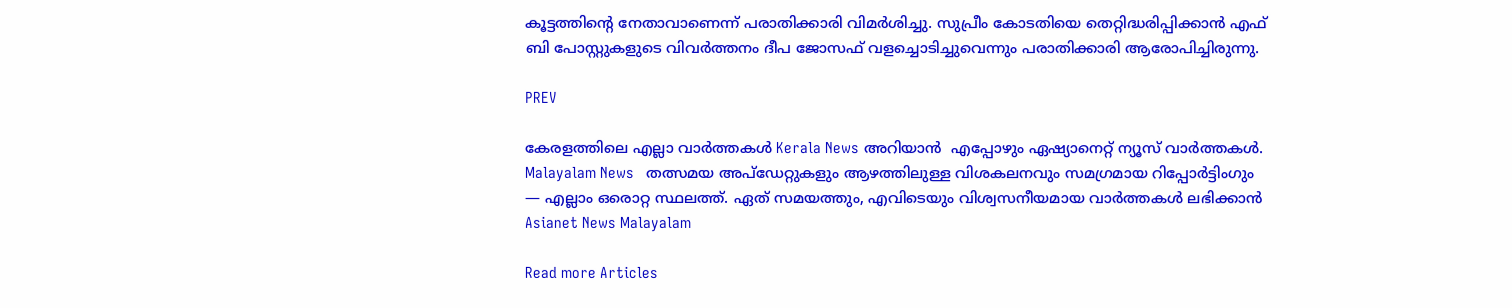കൂട്ടത്തിന്‍റെ നേതാവാണെന്ന് പരാതിക്കാരി വിമർശിച്ചു. സുപ്രീം കോടതിയെ തെറ്റിദ്ധരിപ്പിക്കാൻ എഫ് ബി പോസ്റ്റുകളുടെ വിവർത്തനം ദീപ ജോസഫ് വളച്ചൊടിച്ചുവെന്നും പരാതിക്കാരി ആരോപിച്ചിരുന്നു.

PREV

കേരളത്തിലെ എല്ലാ വാർത്തകൾ Kerala News അറിയാൻ  എപ്പോഴും ഏഷ്യാനെറ്റ് ന്യൂസ് വാർത്തകൾ.  Malayalam News   തത്സമയ അപ്‌ഡേറ്റുകളും ആഴത്തിലുള്ള വിശകലനവും സമഗ്രമായ റിപ്പോർട്ടിംഗും — എല്ലാം ഒരൊറ്റ സ്ഥലത്ത്. ഏത് സമയത്തും, എവിടെയും വിശ്വസനീയമായ വാർത്തകൾ ലഭിക്കാൻ Asianet News Malayalam

Read more Articles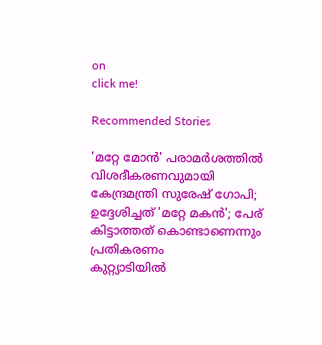on
click me!

Recommended Stories

'മറ്റേ മോൻ' പരാമർശത്തിൽ വിശദീകരണവുമായി കേന്ദ്രമന്ത്രി സുരേഷ് ഗോപി; ഉദ്ദേശിച്ചത് 'മറ്റേ മകൻ'; പേര് കിട്ടാത്തത് കൊണ്ടാണെന്നും പ്രതികരണം
കുറ്റ്യാടിയിൽ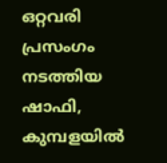ഒറ്റവരി പ്രസംഗം നടത്തിയ ഷാഫി, കുമ്പളയിൽ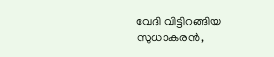വേദി വിട്ടിറങ്ങിയ സുധാകരൻ,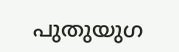പുതുയുഗ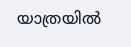യാത്രയിൽ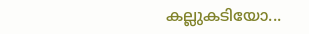കല്ലുകടിയോ...